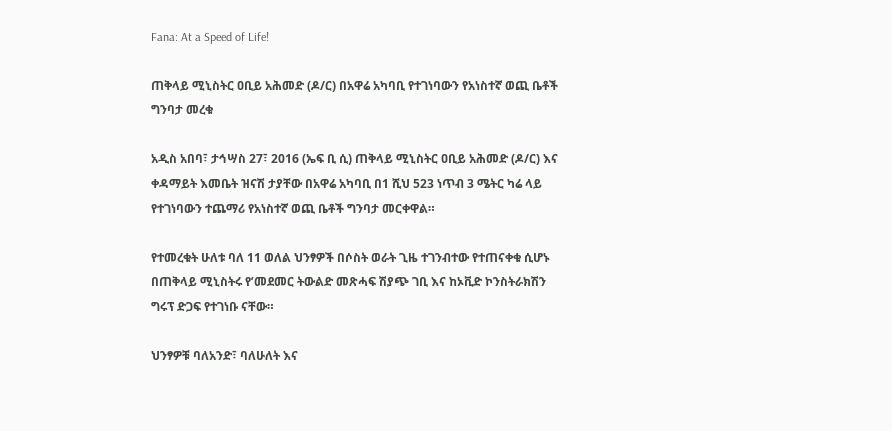Fana: At a Speed of Life!

ጠቅላይ ሚኒስትር ዐቢይ አሕመድ (ዶ/ር) በአዋሬ አካባቢ የተገነባውን የአነስተኛ ወጪ ቤቶች ግንባታ መረቁ

አዲስ አበባ፣ ታኅሣስ 27፣ 2016 (ኤፍ ቢ ሲ) ጠቅላይ ሚኒስትር ዐቢይ አሕመድ (ዶ/ር) እና ቀዳማይት እመቤት ዝናሽ ታያቸው በአዋሬ አካባቢ በ1 ሺህ 523 ነጥብ 3 ሜትር ካሬ ላይ የተገነባውን ተጨማሪ የአነስተኛ ወጪ ቤቶች ግንባታ መርቀዋል።

የተመረቁት ሁለቱ ባለ 11 ወለል ህንፃዎች በሶስት ወራት ጊዜ ተገንብተው የተጠናቀቁ ሲሆኑ በጠቅላይ ሚኒስትሩ የ’መደመር ትውልድ መጽሓፍ ሽያጭ ገቢ እና ከኦቪድ ኮንስትራክሽን ግሩፕ ድጋፍ የተገነቡ ናቸው።

ህንፃዎቹ ባለአንድ፣ ባለሁለት እና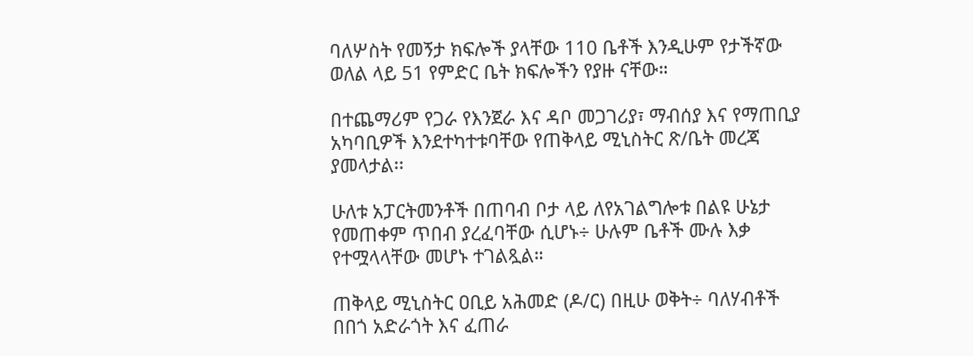ባለሦስት የመኝታ ክፍሎች ያላቸው 110 ቤቶች እንዲሁም የታችኛው ወለል ላይ 51 የምድር ቤት ክፍሎችን የያዙ ናቸው።

በተጨማሪም የጋራ የእንጀራ እና ዳቦ መጋገሪያ፣ ማብሰያ እና የማጠቢያ አካባቢዎች እንደተካተቱባቸው የጠቅላይ ሚኒስትር ጽ/ቤት መረጃ ያመላታል፡፡

ሁለቱ አፓርትመንቶች በጠባብ ቦታ ላይ ለየአገልግሎቱ በልዩ ሁኔታ የመጠቀም ጥበብ ያረፈባቸው ሲሆኑ÷ ሁሉም ቤቶች ሙሉ እቃ የተሟላላቸው መሆኑ ተገልጿል።

ጠቅላይ ሚኒስትር ዐቢይ አሕመድ (ዶ/ር) በዚሁ ወቅት÷ ባለሃብቶች በበጎ አድራጎት እና ፈጠራ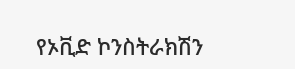የኦቪድ ኮንስትራክሽን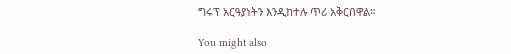ግሩፕ አርዓያነትን እንዲከተሉ ጥሪ አቅርበዋል።

You might also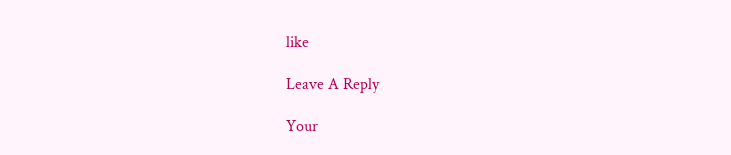like

Leave A Reply

Your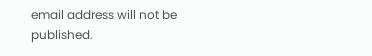email address will not be published.